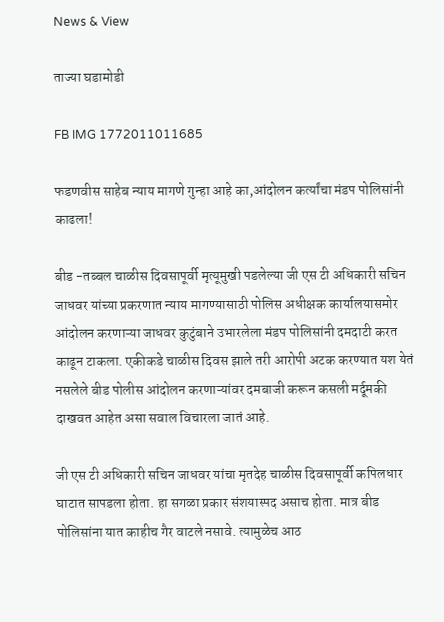News & View

ताज्या घडामोडी

FB IMG 1772011011685

फडणवीस साहेब न्याय मागणे गुन्हा आहे का,आंदोलन कर्त्यांचा मंडप पोलिसांनी काढला!

बीड -तब्बल चाळीस दिवसापूर्वी मृत्यूमुखी पडलेल्या जी एस टी अधिकारी सचिन जाधवर यांच्या प्रकरणात न्याय मागण्यासाठी पोलिस अधीक्षक कार्यालयासमोर आंदोलन करणाऱ्या जाधवर कुटुंबाने उभारलेला मंडप पोलिसांनी दमदाटी करत काढून टाकला. एकीकडे चाळीस दिवस झाले तरी आरोपी अटक करण्यात यश येतं नसलेले बीड पोलीस आंदोलन करणाऱ्यांवर दमबाजी करून कसली मर्दूमकी दाखवत आहेत असा सवाल विचारला जातं आहे.

जी एस टी अधिकारी सचिन जाधवर यांचा मृतदेह चाळीस दिवसापूर्वी कपिलधार घाटात सापडला होता. हा सगळा प्रकार संशयास्पद असाच होता. मात्र बीड पोलिसांना यात काहीच गैर वाटले नसावे. त्यामुळेच आठ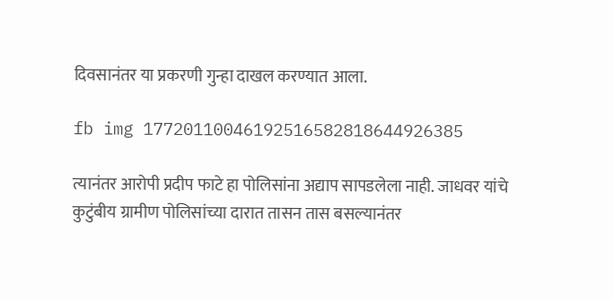दिवसानंतर या प्रकरणी गुन्हा दाखल करण्यात आला.

fb img 17720110046192516582818644926385

त्यानंतर आरोपी प्रदीप फाटे हा पोलिसांना अद्याप सापडलेला नाही. जाधवर यांचे कुटुंबीय ग्रामीण पोलिसांच्या दारात तासन तास बसल्यानंतर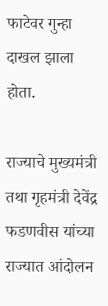फाटेवर गुन्हा दाखल झाला होता.

राज्याचे मुख्यमंत्री तथा गृहमंत्री देवेंद्र फडणवीस यांच्या राज्यात आंदोलन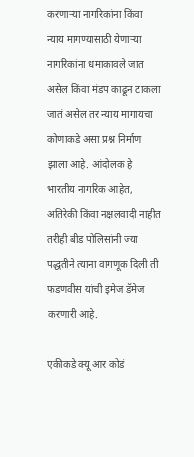करणाऱ्या नागरिकांना किंवा न्याय मागण्यासाठी येणाऱ्या नागरिकांना धमाकावले जात असेल किंवा मंडप काढून टाकला जातं असेल तर न्याय मागायचा कोणाकडे असा प्रश्न निर्माण झाला आहे. आंदोलक हे भारतीय नागरिक आहेत, अतिरेकी किंवा नक्षलवादी नाहीत तरीही बीड पोलिसांनी ज्या पद्धतीने त्याना वागणूक दिली ती फडणवीस यांची इमेज डॅमेज करणारी आहे.

एकीकडे क्यू आर कोडं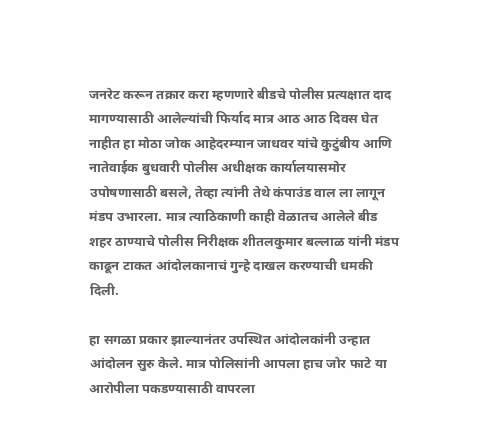जनरेट करून तक्रार करा म्हणणारे बीडचे पोलीस प्रत्यक्षात दाद मागण्यासाठी आलेल्यांची फिर्याद मात्र आठ आठ दिवस घेत नाहीत हा मोठा जोक आहेदरम्यान जाधवर यांचे कुटुंबीय आणि नातेवाईक बुधवारी पोलीस अधीक्षक कार्यालयासमोर उपोषणासाठी बसले, तेव्हा त्यांनी तेथे कंपाउंड वाल ला लागून मंडप उभारला. मात्र त्याठिकाणी काही वेळातच आलेले बीड शहर ठाण्याचे पोलीस निरीक्षक शीतलकुमार बल्लाळ यांनी मंडप काढून टाकत आंदोलकानाचं गुन्हे दाखल करण्याची धमकी दिली.

हा सगळा प्रकार झाल्यानंतर उपस्थित आंदोलकांनी उन्हात आंदोलन सुरु केले. मात्र पोलिसांनी आपला हाच जोर फाटे या आरोपीला पकडण्यासाठी वापरला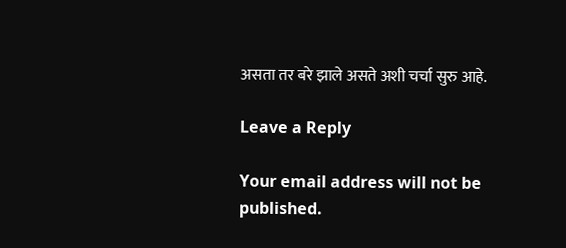असता तर बरे झाले असते अशी चर्चा सुरु आहे.

Leave a Reply

Your email address will not be published.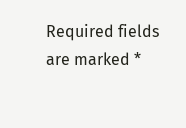Required fields are marked *